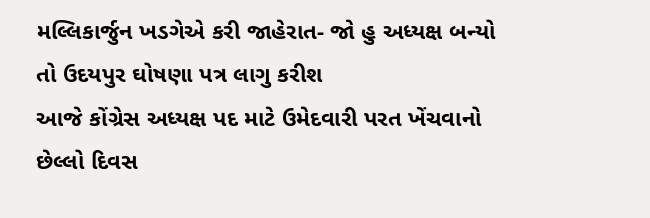મલ્લિકાર્જુન ખડગેએ કરી જાહેરાત- જો હુ અધ્યક્ષ બન્યો તો ઉદયપુર ઘોષણા પત્ર લાગુ કરીશ
આજે કોંગ્રેસ અધ્યક્ષ પદ માટે ઉમેદવારી પરત ખેંચવાનો છેલ્લો દિવસ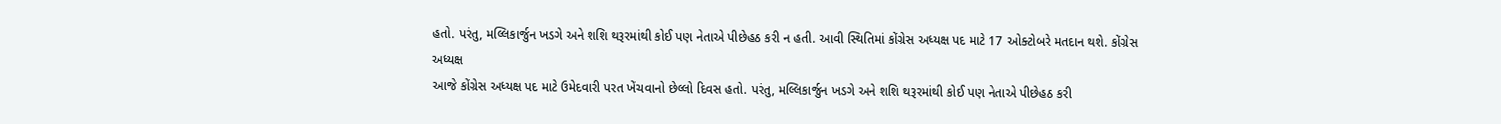હતો. પરંતુ, મલ્લિકાર્જુન ખડગે અને શશિ થરૂરમાંથી કોઈ પણ નેતાએ પીછેહઠ કરી ન હતી. આવી સ્થિતિમાં કોંગ્રેસ અધ્યક્ષ પદ માટે 17 ઓક્ટોબરે મતદાન થશે. કોંગ્રેસ અધ્યક્ષ
આજે કોંગ્રેસ અધ્યક્ષ પદ માટે ઉમેદવારી પરત ખેંચવાનો છેલ્લો દિવસ હતો. પરંતુ, મલ્લિકાર્જુન ખડગે અને શશિ થરૂરમાંથી કોઈ પણ નેતાએ પીછેહઠ કરી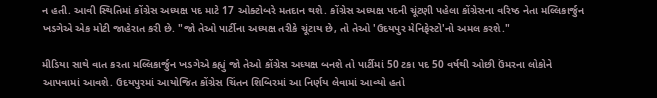ન હતી. આવી સ્થિતિમાં કોંગ્રેસ અધ્યક્ષ પદ માટે 17 ઓક્ટોબરે મતદાન થશે. કોંગ્રેસ અધ્યક્ષ પદની ચૂંટણી પહેલા કોંગ્રેસના વરિષ્ઠ નેતા મલ્લિકાર્જુન ખડગેએ એક મોટી જાહેરાત કરી છે. "જો તેઓ પાર્ટીના અધ્યક્ષ તરીકે ચૂંટાય છે, તો તેઓ 'ઉદયપુર મેનિફેસ્ટો'નો અમલ કરશે."

મીડિયા સાથે વાત કરતા મલ્લિકાર્જુન ખડગેએ કહ્યું જો તેઓ કોંગ્રેસ અધ્યક્ષ બનશે તો પાર્ટીમાં 50 ટકા પદ 50 વર્ષથી ઓછી ઉંમરના લોકોને આપવામાં આવશે. ઉદયપુરમાં આયોજિત કોંગ્રેસ ચિંતન શિબિરમાં આ નિર્ણય લેવામાં આવ્યો હતો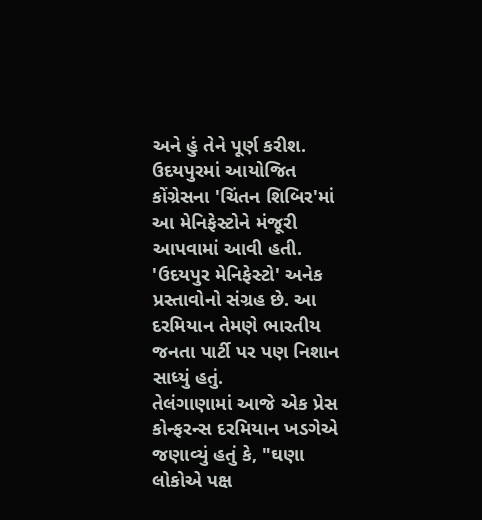અને હું તેને પૂર્ણ કરીશ. ઉદયપુરમાં આયોજિત કોંગ્રેસના 'ચિંતન શિબિર'માં આ મેનિફેસ્ટોને મંજૂરી આપવામાં આવી હતી. 'ઉદયપુર મેનિફેસ્ટો' અનેક પ્રસ્તાવોનો સંગ્રહ છે. આ દરમિયાન તેમણે ભારતીય જનતા પાર્ટી પર પણ નિશાન સાધ્યું હતું.
તેલંગાણામાં આજે એક પ્રેસ કોન્ફરન્સ દરમિયાન ખડગેએ જણાવ્યું હતું કે, "ઘણા લોકોએ પક્ષ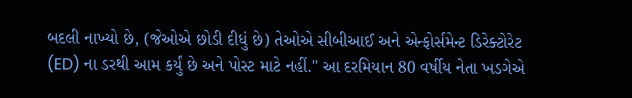બદલી નાખ્યો છે, (જેઓએ છોડી દીધું છે) તેઓએ સીબીઆઈ અને એન્ફોર્સમેન્ટ ડિરેક્ટોરેટ (ED) ના ડરથી આમ કર્યું છે અને પોસ્ટ માટે નહીં." આ દરમિયાન 80 વર્ષીય નેતા ખડગેએ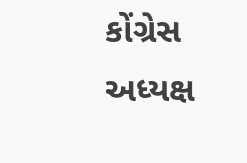કોંગ્રેસ અધ્યક્ષ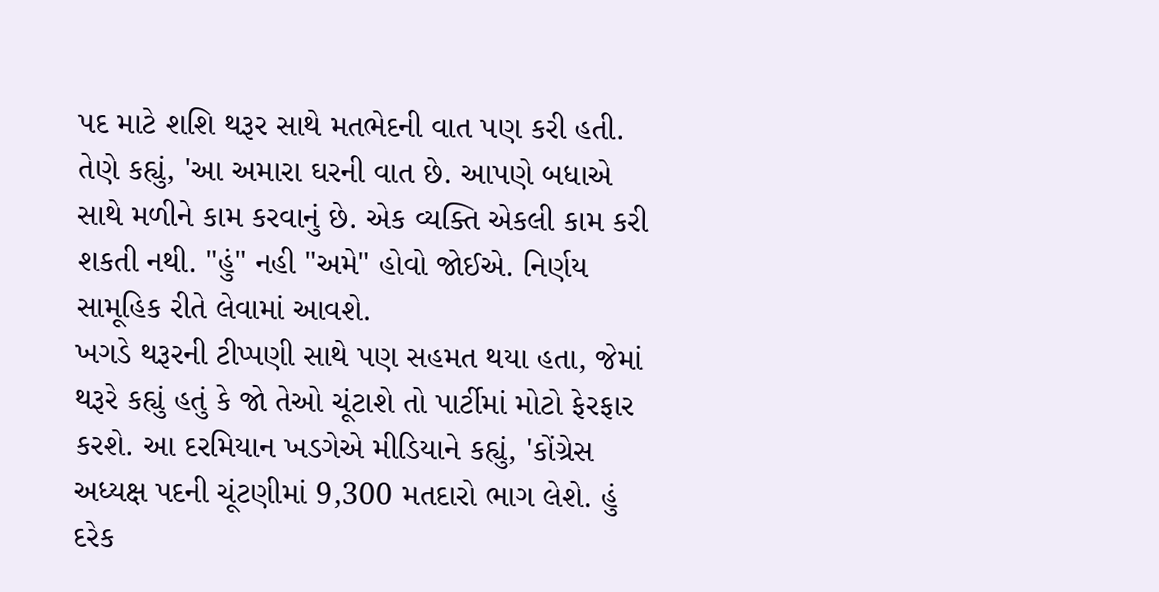પદ માટે શશિ થરૂર સાથે મતભેદની વાત પણ કરી હતી. તેણે કહ્યું, 'આ અમારા ઘરની વાત છે. આપણે બધાએ સાથે મળીને કામ કરવાનું છે. એક વ્યક્તિ એકલી કામ કરી શકતી નથી. "હું" નહી "અમે" હોવો જોઈએ. નિર્ણય સામૂહિક રીતે લેવામાં આવશે.
ખગડે થરૂરની ટીપ્પણી સાથે પણ સહમત થયા હતા, જેમાં થરૂરે કહ્યું હતું કે જો તેઓ ચૂંટાશે તો પાર્ટીમાં મોટો ફેરફાર કરશે. આ દરમિયાન ખડગેએ મીડિયાને કહ્યું, 'કોંગ્રેસ અધ્યક્ષ પદની ચૂંટણીમાં 9,300 મતદારો ભાગ લેશે. હું દરેક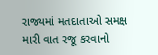રાજ્યમાં મતદાતાઓ સમક્ષ મારી વાત રજૂ કરવાનો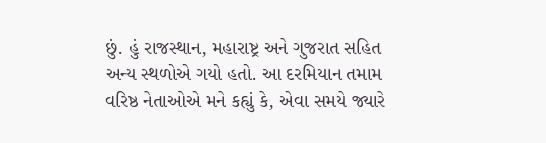છું. હું રાજસ્થાન, મહારાષ્ટ્ર અને ગુજરાત સહિત અન્ય સ્થળોએ ગયો હતો. આ દરમિયાન તમામ વરિષ્ઠ નેતાઓએ મને કહ્યું કે, એવા સમયે જ્યારે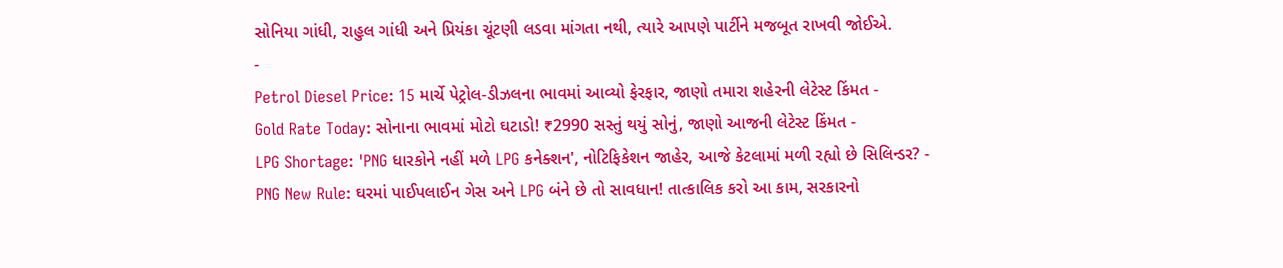સોનિયા ગાંધી, રાહુલ ગાંધી અને પ્રિયંકા ચૂંટણી લડવા માંગતા નથી, ત્યારે આપણે પાર્ટીને મજબૂત રાખવી જોઈએ.
-
Petrol Diesel Price: 15 માર્ચે પેટ્રોલ-ડીઝલના ભાવમાં આવ્યો ફેરફાર, જાણો તમારા શહેરની લેટેસ્ટ કિંમત -
Gold Rate Today: સોનાના ભાવમાં મોટો ઘટાડો! ₹2990 સસ્તું થયું સોનું, જાણો આજની લેટેસ્ટ કિંમત -
LPG Shortage: 'PNG ધારકોને નહીં મળે LPG કનેક્શન', નોટિફિકેશન જાહેર, આજે કેટલામાં મળી રહ્યો છે સિલિન્ડર? -
PNG New Rule: ઘરમાં પાઈપલાઈન ગેસ અને LPG બંને છે તો સાવધાન! તાત્કાલિક કરો આ કામ, સરકારનો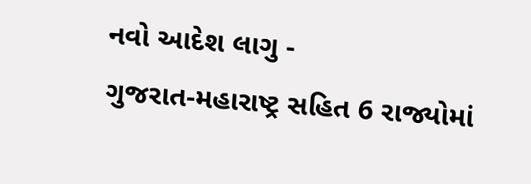નવો આદેશ લાગુ -
ગુજરાત-મહારાષ્ટ્ર સહિત 6 રાજ્યોમાં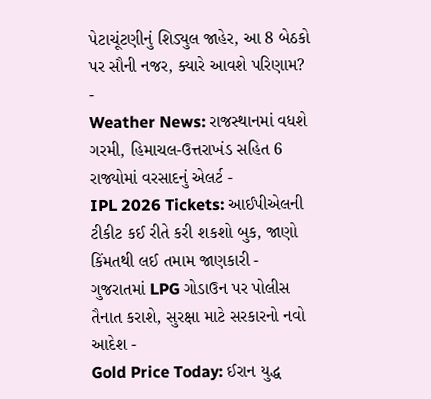પેટાચૂંટણીનું શિડ્યુલ જાહેર, આ 8 બેઠકો પર સૌની નજર, ક્યારે આવશે પરિણામ? -
Weather News: રાજસ્થાનમાં વધશે ગરમી, હિમાચલ-ઉત્તરાખંડ સહિત 6 રાજ્યોમાં વરસાદનું એલર્ટ -
IPL 2026 Tickets: આઈપીએલની ટીકીટ કઈ રીતે કરી શકશો બુક, જાણો કિંમતથી લઈ તમામ જાણકારી -
ગુજરાતમાં LPG ગોડાઉન પર પોલીસ તૈનાત કરાશે, સુરક્ષા માટે સરકારનો નવો આદેશ -
Gold Price Today: ઈરાન યુદ્ધ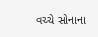વચ્ચે સોનાના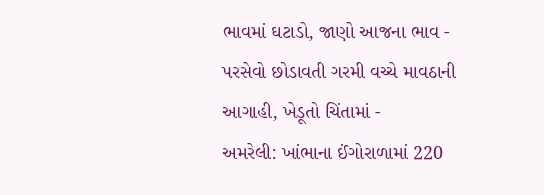ભાવમાં ઘટાડો, જાણો આજના ભાવ -
પરસેવો છોડાવતી ગરમી વચ્ચે માવઠાની આગાહી, ખેડૂતો ચિંતામાં -
અમરેલી: ખાંભાના ઈંગોરાળામાં 220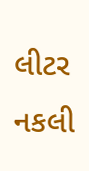લીટર નકલી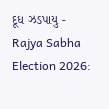દૂધ ઝડપાયુ -
Rajya Sabha Election 2026: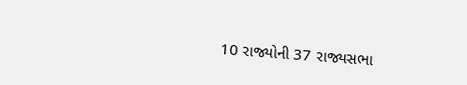10 રાજ્યોની 37 રાજ્યસભા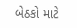બેઠકો માટે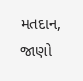મતદાન, જાણો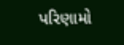પરિણામો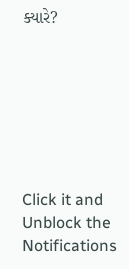ક્યારે?







Click it and Unblock the Notifications